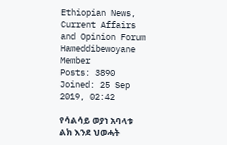Ethiopian News, Current Affairs and Opinion Forum
Hameddibewoyane
Member
Posts: 3890
Joined: 25 Sep 2019, 02:42

የሳልሳይ ወያነ አባላቱ ልክ እንደ ህወሓት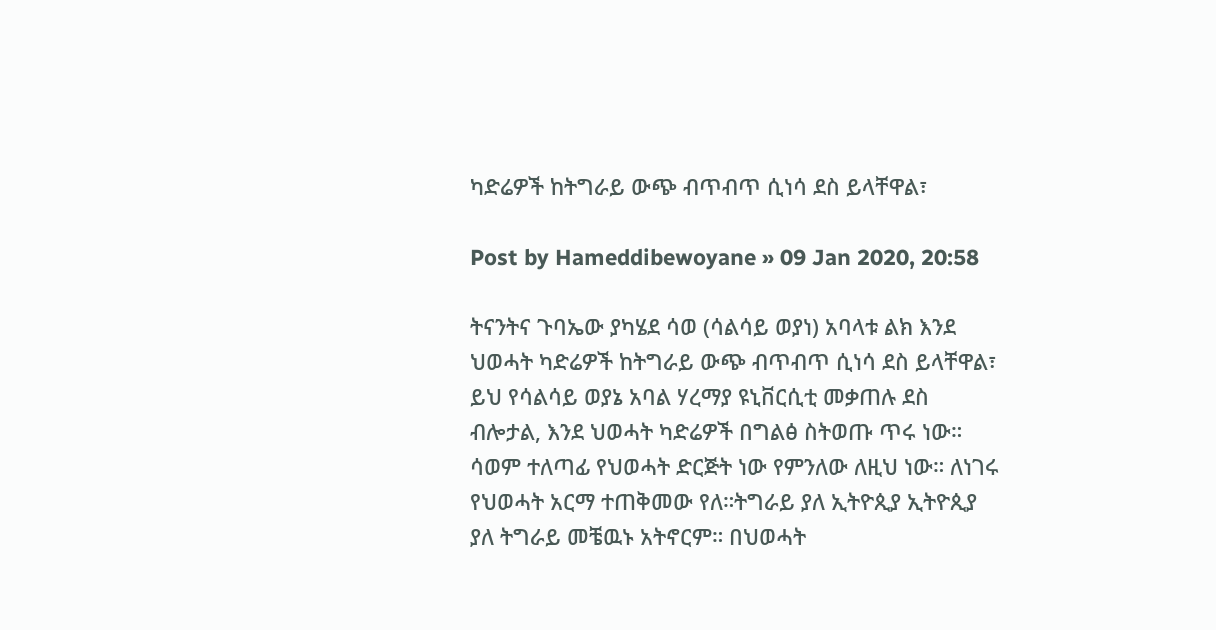ካድሬዎች ከትግራይ ውጭ ብጥብጥ ሲነሳ ደስ ይላቸዋል፣

Post by Hameddibewoyane » 09 Jan 2020, 20:58

ትናንትና ጉባኤው ያካሄደ ሳወ (ሳልሳይ ወያነ) አባላቱ ልክ እንደ ህወሓት ካድሬዎች ከትግራይ ውጭ ብጥብጥ ሲነሳ ደስ ይላቸዋል፣ ይህ የሳልሳይ ወያኔ አባል ሃረማያ ዩኒቨርሲቲ መቃጠሉ ደስ ብሎታል, እንደ ህወሓት ካድሬዎች በግልፅ ስትወጡ ጥሩ ነው። ሳወም ተለጣፊ የህወሓት ድርጅት ነው የምንለው ለዚህ ነው። ለነገሩ የህወሓት አርማ ተጠቅመው የለ።ትግራይ ያለ ኢትዮጲያ ኢትዮጲያ ያለ ትግራይ መቼዉኑ አትኖርም። በህወሓት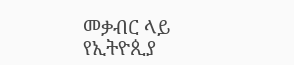መቃብር ላይ የኢትዮጲያ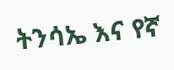ትንሳኤ እና የኛ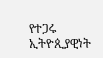የተጋሩ ኢትዮጲያዊነት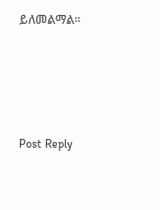ይለመልማል።




Post Reply